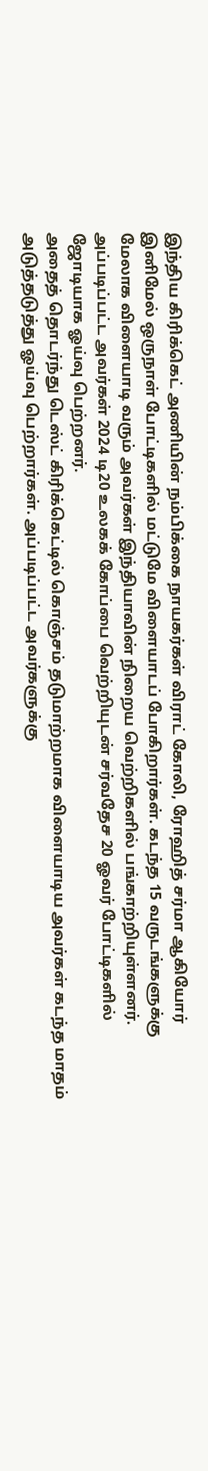இந்திய கிரிக்கெட் அணியின் நம்பிக்கை நாயகர்கள் விராட் கோலி, ரோஹித் சர்மா ஆகியோர் இனிமேல் ஒருநாள் போட்டிகளில் மட்டுமே விளையாடப் போகிறார்கள். கடந்த 15 வருடங்களுக்கு மேலாக விளையாடி வரும் அவர்கள் இந்தியாவின் நிறைய வெற்றிகளில் பங்காற்றியுள்ளனர். அப்படிப்பட்ட அவர்கள் 2024 டி20 உலகக் கோப்பை வெற்றியுடன் சர்வதேச 20 ஓவர் போட்டிகளில் ஜோடியாக ஓய்வு பெற்றனர்.
அதைத் தொடர்ந்து டெஸ்ட் கிரிக்கெட்டில் கொஞ்சம் தடுமாற்றமாக விளையாடிய அவர்கள் கடந்த மாதம் அடுத்தடுத்து ஓய்வு பெற்றார்கள். அப்படிப்பட்ட அவர்களுக்கு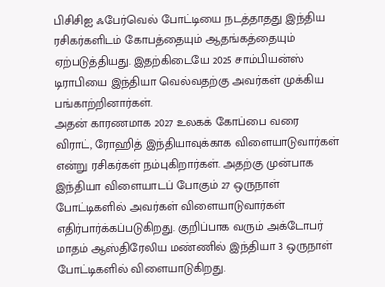பிசிசிஐ ஃபேர்வெல் போட்டியை நடத்தாதது இந்திய ரசிகர்களிடம் கோபத்தையும் ஆதங்கத்தையும் ஏற்படுத்தியது. இதற்கிடையே 2025 சாம்பியன்ஸ் டிராபியை இந்தியா வெல்வதற்கு அவர்கள் முக்கிய பங்காற்றினார்கள்.
அதன் காரணமாக 2027 உலகக் கோப்பை வரை விராட், ரோஹித் இந்தியாவுக்காக விளையாடுவார்கள் என்று ரசிகர்கள் நம்புகிறார்கள். அதற்கு முன்பாக இந்தியா விளையாடப் போகும் 27 ஒருநாள் போட்டிகளில் அவர்கள் விளையாடுவார்கள் எதிர்பார்க்கப்படுகிறது. குறிப்பாக வரும் அக்டோபர் மாதம் ஆஸ்திரேலிய மண்ணில் இந்தியா 3 ஒருநாள் போட்டிகளில் விளையாடுகிறது.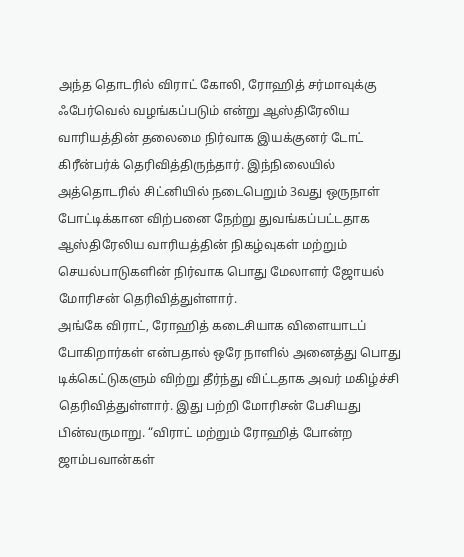அந்த தொடரில் விராட் கோலி, ரோஹித் சர்மாவுக்கு ஃபேர்வெல் வழங்கப்படும் என்று ஆஸ்திரேலிய வாரியத்தின் தலைமை நிர்வாக இயக்குனர் டோட் கிரீன்பர்க் தெரிவித்திருந்தார். இந்நிலையில் அத்தொடரில் சிட்னியில் நடைபெறும் 3வது ஒருநாள் போட்டிக்கான விற்பனை நேற்று துவங்கப்பட்டதாக ஆஸ்திரேலிய வாரியத்தின் நிகழ்வுகள் மற்றும் செயல்பாடுகளின் நிர்வாக பொது மேலாளர் ஜோயல் மோரிசன் தெரிவித்துள்ளார்.
அங்கே விராட், ரோஹித் கடைசியாக விளையாடப் போகிறார்கள் என்பதால் ஒரே நாளில் அனைத்து பொது டிக்கெட்டுகளும் விற்று தீர்ந்து விட்டதாக அவர் மகிழ்ச்சி தெரிவித்துள்ளார். இது பற்றி மோரிசன் பேசியது பின்வருமாறு. “விராட் மற்றும் ரோஹித் போன்ற ஜாம்பவான்கள்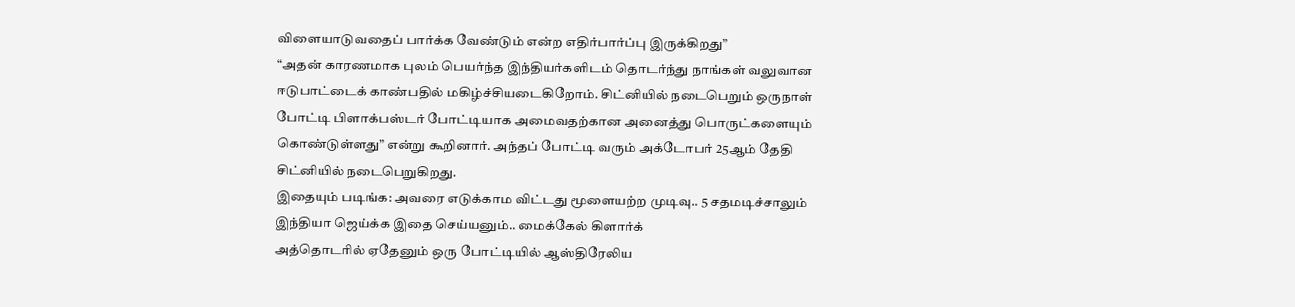விளையாடுவதைப் பார்க்க வேண்டும் என்ற எதிர்பார்ப்பு இருக்கிறது”
“அதன் காரணமாக புலம் பெயர்ந்த இந்தியர்களிடம் தொடர்ந்து நாங்கள் வலுவான ஈடுபாட்டைக் காண்பதில் மகிழ்ச்சியடைகிறோம். சிட்னியில் நடைபெறும் ஒருநாள் போட்டி பிளாக்பஸ்டர் போட்டியாக அமைவதற்கான அனைத்து பொருட்களையும் கொண்டுள்ளது” என்று கூறினார். அந்தப் போட்டி வரும் அக்டோபர் 25ஆம் தேதி சிட்னியில் நடைபெறுகிறது.
இதையும் படிங்க: அவரை எடுக்காம விட்டது மூளையற்ற முடிவு.. 5 சதமடிச்சாலும் இந்தியா ஜெய்க்க இதை செய்யனும்.. மைக்கேல் கிளார்க்
அத்தொடரில் ஏதேனும் ஒரு போட்டியில் ஆஸ்திரேலிய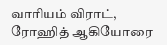வாரியம் விராட், ரோஹித் ஆகியோரை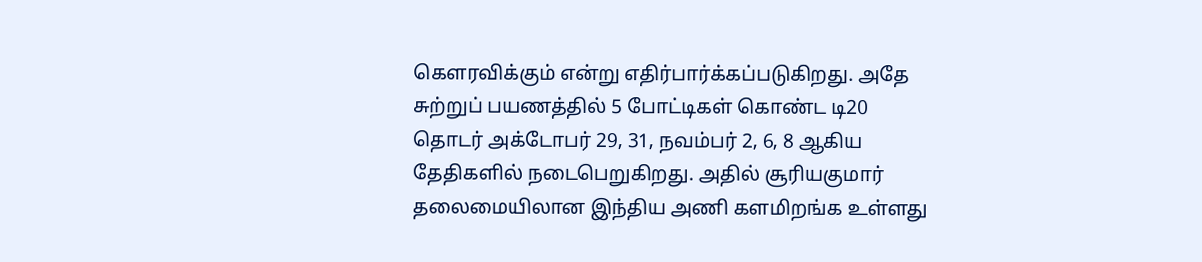கௌரவிக்கும் என்று எதிர்பார்க்கப்படுகிறது. அதே சுற்றுப் பயணத்தில் 5 போட்டிகள் கொண்ட டி20 தொடர் அக்டோபர் 29, 31, நவம்பர் 2, 6, 8 ஆகிய தேதிகளில் நடைபெறுகிறது. அதில் சூரியகுமார் தலைமையிலான இந்திய அணி களமிறங்க உள்ளது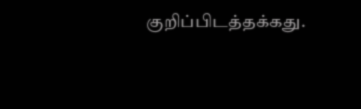குறிப்பிடத்தக்கது.